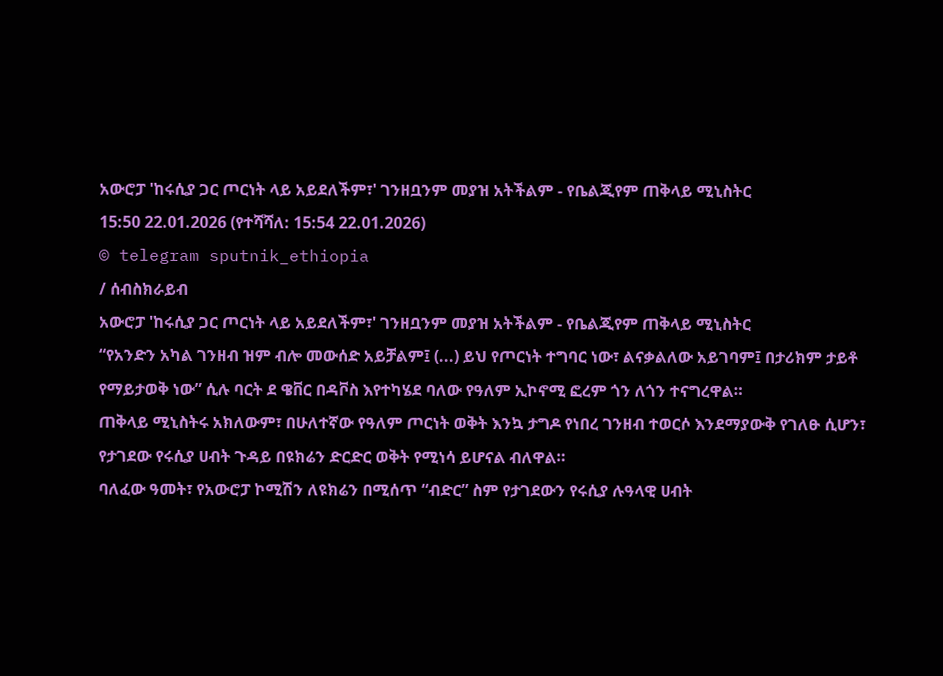አውሮፓ 'ከሩሲያ ጋር ጦርነት ላይ አይደለችም፣' ገንዘቧንም መያዝ አትችልም - የቤልጂየም ጠቅላይ ሚኒስትር
15:50 22.01.2026 (የተሻሻለ: 15:54 22.01.2026)
© telegram sputnik_ethiopia
/ ሰብስክራይብ
አውሮፓ 'ከሩሲያ ጋር ጦርነት ላይ አይደለችም፣' ገንዘቧንም መያዝ አትችልም - የቤልጂየም ጠቅላይ ሚኒስትር
“የአንድን አካል ገንዘብ ዝም ብሎ መውሰድ አይቻልም፤ (...) ይህ የጦርነት ተግባር ነው፣ ልናቃልለው አይገባም፤ በታሪክም ታይቶ የማይታወቅ ነው” ሲሉ ባርት ደ ዌቨር በዳቮስ እየተካሄደ ባለው የዓለም ኢኮኖሚ ፎረም ጎን ለጎን ተናግረዋል።
ጠቅላይ ሚኒስትሩ አክለውም፣ በሁለተኛው የዓለም ጦርነት ወቅት እንኳ ታግዶ የነበረ ገንዘብ ተወርሶ እንደማያውቅ የገለፁ ሲሆን፣ የታገደው የሩሲያ ሀብት ጉዳይ በዩክሬን ድርድር ወቅት የሚነሳ ይሆናል ብለዋል።
ባለፈው ዓመት፣ የአውሮፓ ኮሚሽን ለዩክሬን በሚሰጥ “ብድር” ስም የታገደውን የሩሲያ ሉዓላዊ ሀብት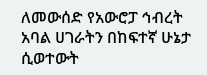ለመውሰድ የአውሮፓ ኅብረት አባል ሀገራትን በከፍተኛ ሁኔታ ሲወተውት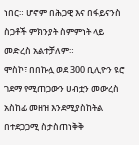ነበር። ሆኖም በሕጋዊ እና በፋይናንስ ስጋቶች ምክንያት ስምምነት ላይ መድረስ አልተቻለም።
ሞስኮ፣ በበኩሏ ወደ 300 ቢሊዮን ዩሮ ገደማ የሚጠጋውን ሀብቷን መውረስ አስከፊ መዘዝ እንደሚያስከትል በተደጋጋሚ ስታስጠነቅቅ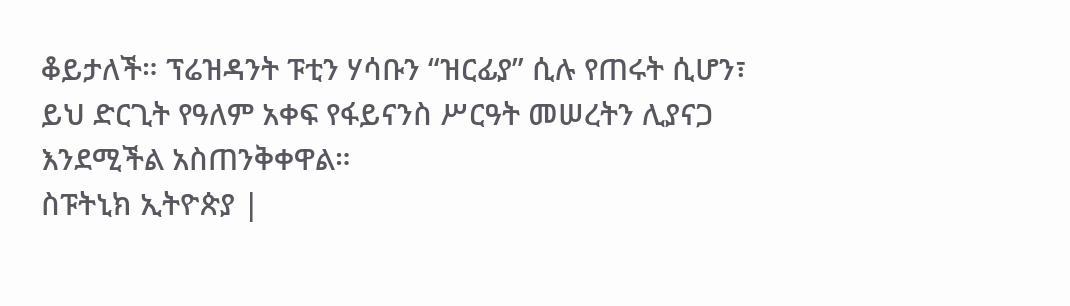ቆይታለች። ፕሬዝዳንት ፑቲን ሃሳቡን “ዝርፊያ” ሲሉ የጠሩት ሲሆን፣ ይህ ድርጊት የዓለም አቀፍ የፋይናንስ ሥርዓት መሠረትን ሊያናጋ እንደሚችል አስጠንቅቀዋል።
ስፑትኒክ ኢትዮጵያ |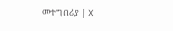መተግበሪያ | X